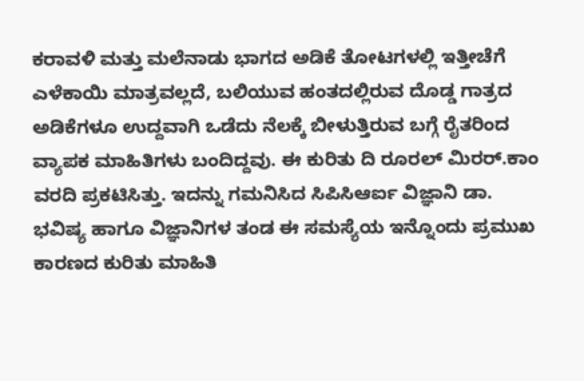ಕರಾವಳಿ ಮತ್ತು ಮಲೆನಾಡು ಭಾಗದ ಅಡಿಕೆ ತೋಟಗಳಲ್ಲಿ ಇತ್ತೀಚೆಗೆ ಎಳೆಕಾಯಿ ಮಾತ್ರವಲ್ಲದೆ, ಬಲಿಯುವ ಹಂತದಲ್ಲಿರುವ ದೊಡ್ಡ ಗಾತ್ರದ ಅಡಿಕೆಗಳೂ ಉದ್ದವಾಗಿ ಒಡೆದು ನೆಲಕ್ಕೆ ಬೀಳುತ್ತಿರುವ ಬಗ್ಗೆ ರೈತರಿಂದ ವ್ಯಾಪಕ ಮಾಹಿತಿಗಳು ಬಂದಿದ್ದವು. ಈ ಕುರಿತು ದಿ ರೂರಲ್ ಮಿರರ್.ಕಾಂ ವರದಿ ಪ್ರಕಟಿಸಿತ್ತು. ಇದನ್ನು ಗಮನಿಸಿದ ಸಿಪಿಸಿಆರ್ಐ ವಿಜ್ಞಾನಿ ಡಾ. ಭವಿಷ್ಯ ಹಾಗೂ ವಿಜ್ಞಾನಿಗಳ ತಂಡ ಈ ಸಮಸ್ಯೆಯ ಇನ್ನೊಂದು ಪ್ರಮುಖ ಕಾರಣದ ಕುರಿತು ಮಾಹಿತಿ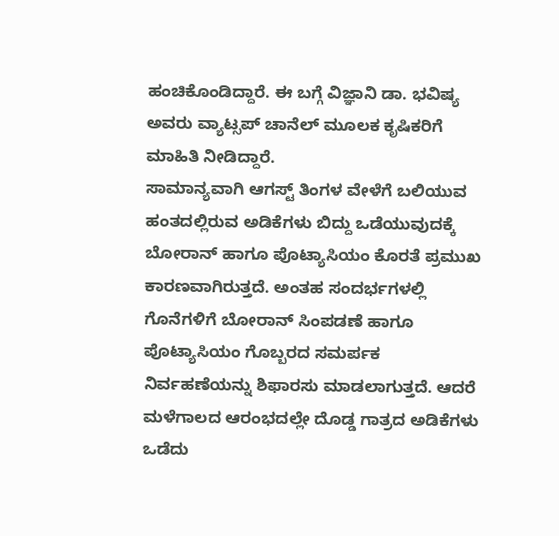ಹಂಚಿಕೊಂಡಿದ್ದಾರೆ. ಈ ಬಗ್ಗೆ ವಿಜ್ಞಾನಿ ಡಾ. ಭವಿಷ್ಯ ಅವರು ವ್ಯಾಟ್ಸಪ್ ಚಾನೆಲ್ ಮೂಲಕ ಕೃಷಿಕರಿಗೆ ಮಾಹಿತಿ ನೀಡಿದ್ದಾರೆ.
ಸಾಮಾನ್ಯವಾಗಿ ಆಗಸ್ಟ್ ತಿಂಗಳ ವೇಳೆಗೆ ಬಲಿಯುವ ಹಂತದಲ್ಲಿರುವ ಅಡಿಕೆಗಳು ಬಿದ್ದು ಒಡೆಯುವುದಕ್ಕೆ ಬೋರಾನ್ ಹಾಗೂ ಪೊಟ್ಯಾಸಿಯಂ ಕೊರತೆ ಪ್ರಮುಖ ಕಾರಣವಾಗಿರುತ್ತದೆ. ಅಂತಹ ಸಂದರ್ಭಗಳಲ್ಲಿ ಗೊನೆಗಳಿಗೆ ಬೋರಾನ್ ಸಿಂಪಡಣೆ ಹಾಗೂ ಪೊಟ್ಯಾಸಿಯಂ ಗೊಬ್ಬರದ ಸಮರ್ಪಕ ನಿರ್ವಹಣೆಯನ್ನು ಶಿಫಾರಸು ಮಾಡಲಾಗುತ್ತದೆ. ಆದರೆ ಮಳೆಗಾಲದ ಆರಂಭದಲ್ಲೇ ದೊಡ್ಡ ಗಾತ್ರದ ಅಡಿಕೆಗಳು ಒಡೆದು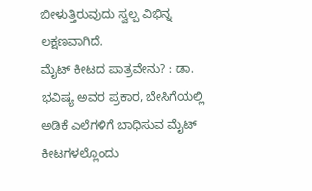ಬೀಳುತ್ತಿರುವುದು ಸ್ವಲ್ಪ ವಿಭಿನ್ನ ಲಕ್ಷಣವಾಗಿದೆ.
ಮೈಟ್ ಕೀಟದ ಪಾತ್ರವೇನು? : ಡಾ. ಭವಿಷ್ಯ ಅವರ ಪ್ರಕಾರ, ಬೇಸಿಗೆಯಲ್ಲಿ ಅಡಿಕೆ ಎಲೆಗಳಿಗೆ ಬಾಧಿಸುವ ಮೈಟ್ ಕೀಟಗಳಲ್ಲೊಂದು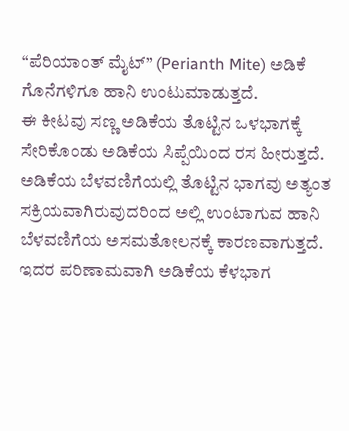“ಪೆರಿಯಾಂತ್ ಮೈಟ್” (Perianth Mite) ಅಡಿಕೆ ಗೊನೆಗಳಿಗೂ ಹಾನಿ ಉಂಟುಮಾಡುತ್ತದೆ.
ಈ ಕೀಟವು ಸಣ್ಣ ಅಡಿಕೆಯ ತೊಟ್ಟಿನ ಒಳಭಾಗಕ್ಕೆ ಸೇರಿಕೊಂಡು ಅಡಿಕೆಯ ಸಿಪ್ಪೆಯಿಂದ ರಸ ಹೀರುತ್ತದೆ. ಅಡಿಕೆಯ ಬೆಳವಣಿಗೆಯಲ್ಲಿ ತೊಟ್ಟಿನ ಭಾಗವು ಅತ್ಯಂತ ಸಕ್ರಿಯವಾಗಿರುವುದರಿಂದ ಅಲ್ಲಿ ಉಂಟಾಗುವ ಹಾನಿ ಬೆಳವಣಿಗೆಯ ಅಸಮತೋಲನಕ್ಕೆ ಕಾರಣವಾಗುತ್ತದೆ.
ಇದರ ಪರಿಣಾಮವಾಗಿ ಅಡಿಕೆಯ ಕೆಳಭಾಗ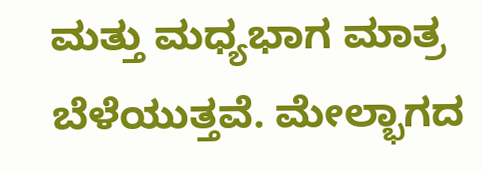ಮತ್ತು ಮಧ್ಯಭಾಗ ಮಾತ್ರ ಬೆಳೆಯುತ್ತವೆ. ಮೇಲ್ಭಾಗದ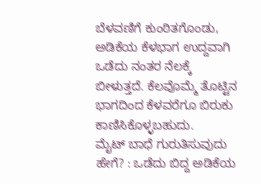ಬೆಳವಣಿಗೆ ಕುಂಠಿತಗೊಂಡು, ಅಡಿಕೆಯ ಕೆಳಭಾಗ ಉದ್ದವಾಗಿ ಒಡೆದು ನಂತರ ನೆಲಕ್ಕೆ ಬೀಳುತ್ತದೆ. ಕೆಲವೊಮ್ಮೆ ತೊಟ್ಟಿನ ಭಾಗದಿಂದ ಕೆಳವರೆಗೂ ಬಿರುಕು ಕಾಣಿಸಿಕೊಳ್ಳಬಹುದು.
ಮೈಟ್ ಬಾಧೆ ಗುರುತಿಸುವುದು ಹೇಗೆ? : ಒಡೆದು ಬಿದ್ದ ಅಡಿಕೆಯ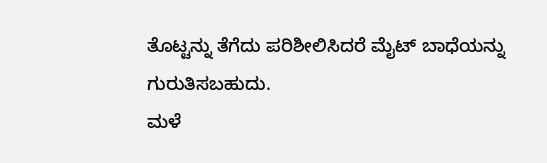ತೊಟ್ಟನ್ನು ತೆಗೆದು ಪರಿಶೀಲಿಸಿದರೆ ಮೈಟ್ ಬಾಧೆಯನ್ನು ಗುರುತಿಸಬಹುದು.
ಮಳೆ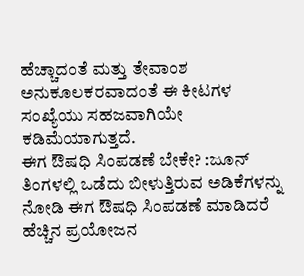ಹೆಚ್ಚಾದಂತೆ ಮತ್ತು ತೇವಾಂಶ ಅನುಕೂಲಕರವಾದಂತೆ ಈ ಕೀಟಗಳ ಸಂಖ್ಯೆಯು ಸಹಜವಾಗಿಯೇ ಕಡಿಮೆಯಾಗುತ್ತದೆ.
ಈಗ ಔಷಧಿ ಸಿಂಪಡಣೆ ಬೇಕೇ? :ಜೂನ್ ತಿಂಗಳಲ್ಲಿ ಒಡೆದು ಬೀಳುತ್ತಿರುವ ಅಡಿಕೆಗಳನ್ನು ನೋಡಿ ಈಗ ಔಷಧಿ ಸಿಂಪಡಣೆ ಮಾಡಿದರೆ ಹೆಚ್ಚಿನ ಪ್ರಯೋಜನ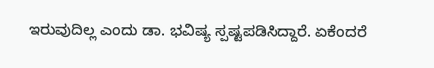ಇರುವುದಿಲ್ಲ ಎಂದು ಡಾ. ಭವಿಷ್ಯ ಸ್ಪಷ್ಟಪಡಿಸಿದ್ದಾರೆ. ಏಕೆಂದರೆ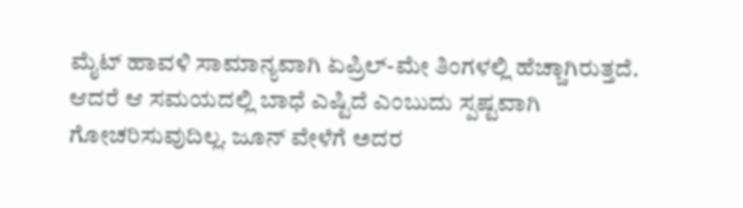ಮೈಟ್ ಹಾವಳಿ ಸಾಮಾನ್ಯವಾಗಿ ಏಪ್ರಿಲ್-ಮೇ ತಿಂಗಳಲ್ಲಿ ಹೆಚ್ಚಾಗಿರುತ್ತದೆ. ಆದರೆ ಆ ಸಮಯದಲ್ಲಿ ಬಾಧೆ ಎಷ್ಟಿದೆ ಎಂಬುದು ಸ್ಪಷ್ಟವಾಗಿ ಗೋಚರಿಸುವುದಿಲ್ಲ. ಜೂನ್ ವೇಳೆಗೆ ಅದರ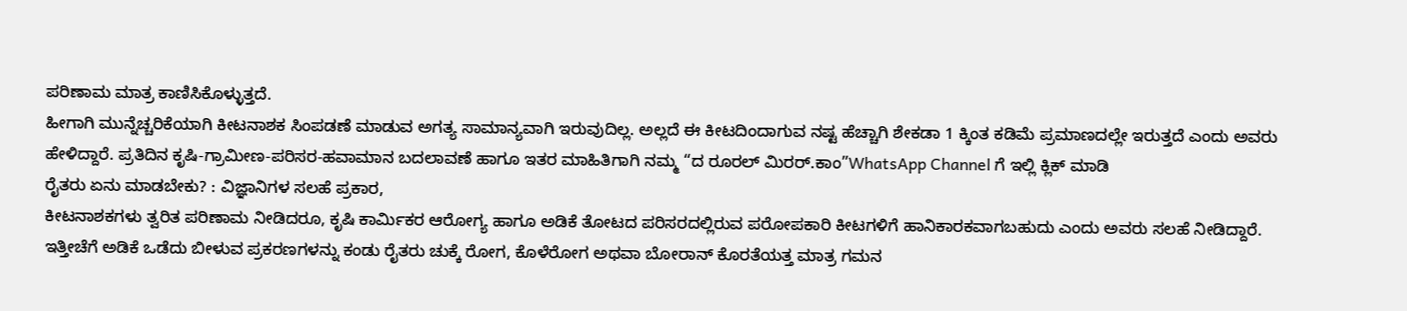ಪರಿಣಾಮ ಮಾತ್ರ ಕಾಣಿಸಿಕೊಳ್ಳುತ್ತದೆ.
ಹೀಗಾಗಿ ಮುನ್ನೆಚ್ಚರಿಕೆಯಾಗಿ ಕೀಟನಾಶಕ ಸಿಂಪಡಣೆ ಮಾಡುವ ಅಗತ್ಯ ಸಾಮಾನ್ಯವಾಗಿ ಇರುವುದಿಲ್ಲ. ಅಲ್ಲದೆ ಈ ಕೀಟದಿಂದಾಗುವ ನಷ್ಟ ಹೆಚ್ಚಾಗಿ ಶೇಕಡಾ 1 ಕ್ಕಿಂತ ಕಡಿಮೆ ಪ್ರಮಾಣದಲ್ಲೇ ಇರುತ್ತದೆ ಎಂದು ಅವರು ಹೇಳಿದ್ದಾರೆ. ಪ್ರತಿದಿನ ಕೃಷಿ-ಗ್ರಾಮೀಣ-ಪರಿಸರ-ಹವಾಮಾನ ಬದಲಾವಣೆ ಹಾಗೂ ಇತರ ಮಾಹಿತಿಗಾಗಿ ನಮ್ಮ “ದ ರೂರಲ್ ಮಿರರ್.ಕಾಂ”WhatsApp Channel ಗೆ ಇಲ್ಲಿ ಕ್ಲಿಕ್ ಮಾಡಿ
ರೈತರು ಏನು ಮಾಡಬೇಕು? : ವಿಜ್ಞಾನಿಗಳ ಸಲಹೆ ಪ್ರಕಾರ,
ಕೀಟನಾಶಕಗಳು ತ್ವರಿತ ಪರಿಣಾಮ ನೀಡಿದರೂ, ಕೃಷಿ ಕಾರ್ಮಿಕರ ಆರೋಗ್ಯ ಹಾಗೂ ಅಡಿಕೆ ತೋಟದ ಪರಿಸರದಲ್ಲಿರುವ ಪರೋಪಕಾರಿ ಕೀಟಗಳಿಗೆ ಹಾನಿಕಾರಕವಾಗಬಹುದು ಎಂದು ಅವರು ಸಲಹೆ ನೀಡಿದ್ದಾರೆ.
ಇತ್ತೀಚೆಗೆ ಅಡಿಕೆ ಒಡೆದು ಬೀಳುವ ಪ್ರಕರಣಗಳನ್ನು ಕಂಡು ರೈತರು ಚುಕ್ಕೆ ರೋಗ, ಕೊಳೆರೋಗ ಅಥವಾ ಬೋರಾನ್ ಕೊರತೆಯತ್ತ ಮಾತ್ರ ಗಮನ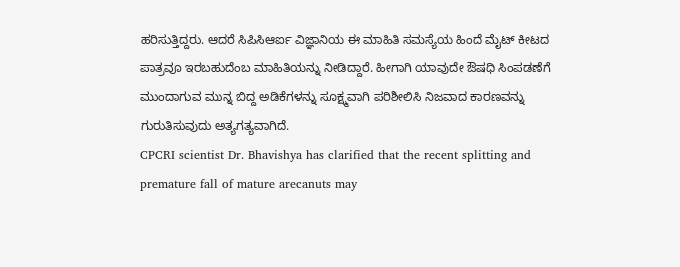ಹರಿಸುತ್ತಿದ್ದರು. ಆದರೆ ಸಿಪಿಸಿಆರ್ಐ ವಿಜ್ಞಾನಿಯ ಈ ಮಾಹಿತಿ ಸಮಸ್ಯೆಯ ಹಿಂದೆ ಮೈಟ್ ಕೀಟದ ಪಾತ್ರವೂ ಇರಬಹುದೆಂಬ ಮಾಹಿತಿಯನ್ನು ನೀಡಿದ್ದಾರೆ. ಹೀಗಾಗಿ ಯಾವುದೇ ಔಷಧಿ ಸಿಂಪಡಣೆಗೆ ಮುಂದಾಗುವ ಮುನ್ನ ಬಿದ್ದ ಅಡಿಕೆಗಳನ್ನು ಸೂಕ್ಷ್ಮವಾಗಿ ಪರಿಶೀಲಿಸಿ ನಿಜವಾದ ಕಾರಣವನ್ನು ಗುರುತಿಸುವುದು ಅತ್ಯಗತ್ಯವಾಗಿದೆ.
CPCRI scientist Dr. Bhavishya has clarified that the recent splitting and premature fall of mature arecanuts may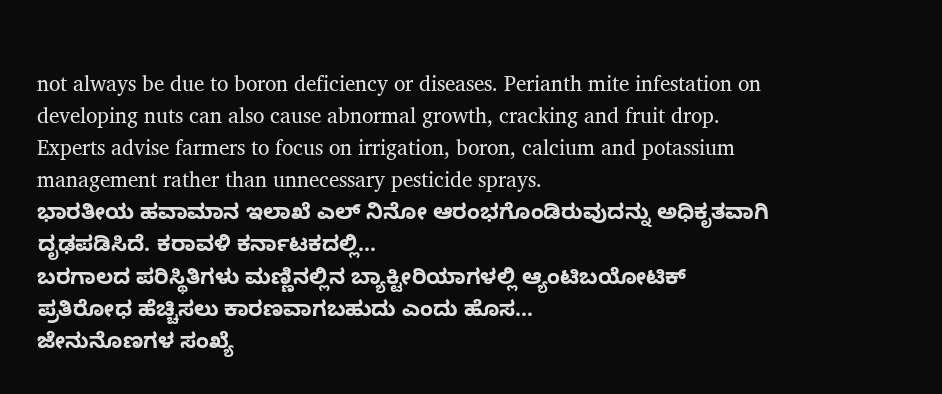not always be due to boron deficiency or diseases. Perianth mite infestation on developing nuts can also cause abnormal growth, cracking and fruit drop. Experts advise farmers to focus on irrigation, boron, calcium and potassium management rather than unnecessary pesticide sprays.
ಭಾರತೀಯ ಹವಾಮಾನ ಇಲಾಖೆ ಎಲ್ ನಿನೋ ಆರಂಭಗೊಂಡಿರುವುದನ್ನು ಅಧಿಕೃತವಾಗಿ ದೃಢಪಡಿಸಿದೆ. ಕರಾವಳಿ ಕರ್ನಾಟಕದಲ್ಲಿ…
ಬರಗಾಲದ ಪರಿಸ್ಥಿತಿಗಳು ಮಣ್ಣಿನಲ್ಲಿನ ಬ್ಯಾಕ್ಟೀರಿಯಾಗಳಲ್ಲಿ ಆ್ಯಂಟಿಬಯೋಟಿಕ್ ಪ್ರತಿರೋಧ ಹೆಚ್ಚಿಸಲು ಕಾರಣವಾಗಬಹುದು ಎಂದು ಹೊಸ…
ಜೇನುನೊಣಗಳ ಸಂಖ್ಯೆ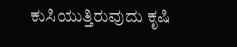ಕುಸಿಯುತ್ತಿರುವುದು ಕೃಷಿ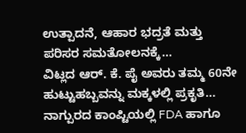ಉತ್ಪಾದನೆ, ಆಹಾರ ಭದ್ರತೆ ಮತ್ತು ಪರಿಸರ ಸಮತೋಲನಕ್ಕೆ…
ವಿಟ್ಲದ ಆರ್. ಕೆ. ಪೈ ಅವರು ತಮ್ಮ 60ನೇ ಹುಟ್ಟುಹಬ್ಬವನ್ನು ಮಕ್ಕಳಲ್ಲಿ ಪ್ರಕೃತಿ…
ನಾಗ್ಪುರದ ಕಾಂಪ್ಟಿಯಲ್ಲಿ FDA ಹಾಗೂ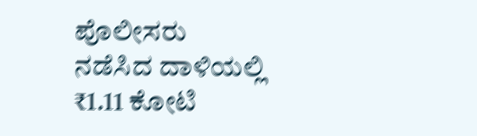ಪೊಲೀಸರು ನಡೆಸಿದ ದಾಳಿಯಲ್ಲಿ ₹1.11 ಕೋಟಿ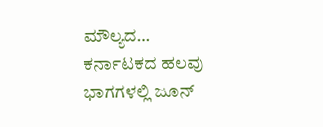ಮೌಲ್ಯದ…
ಕರ್ನಾಟಕದ ಹಲವು ಭಾಗಗಳಲ್ಲಿ ಜೂನ್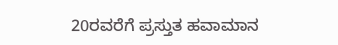20ರವರೆಗೆ ಪ್ರಸ್ತುತ ಹವಾಮಾನ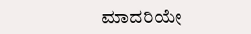ಮಾದರಿಯೇ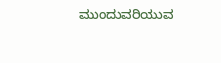ಮುಂದುವರಿಯುವ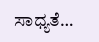ಸಾಧ್ಯತೆ…